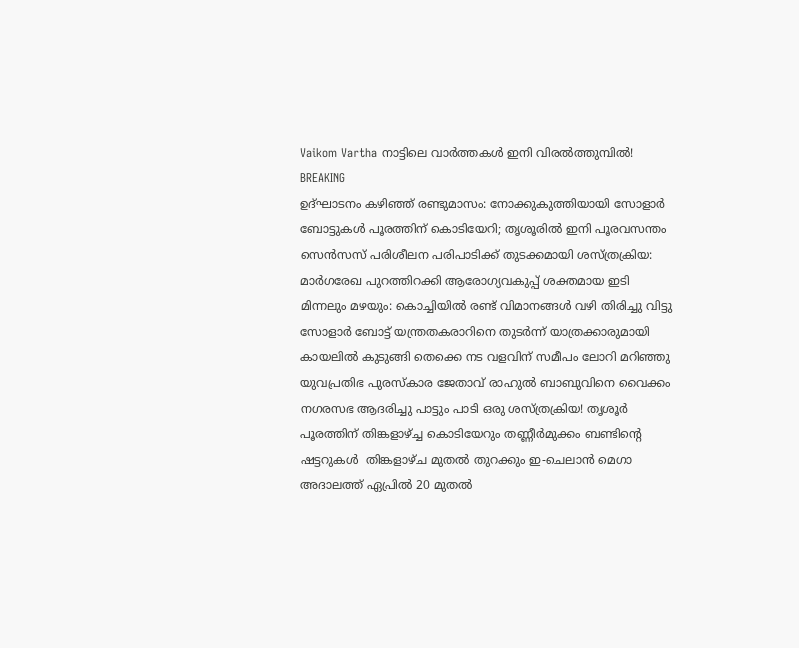Vaikom Vartha നാട്ടിലെ വാർത്തകൾ ഇനി വിരൽത്തുമ്പിൽ!
BREAKING
ഉദ്ഘാടനം കഴിഞ്ഞ് രണ്ടുമാസം: നോക്കുകുത്തിയായി സോളാർ ബോട്ടുകൾ പൂരത്തിന് കൊടിയേറി; തൃശൂരില്‍ ഇനി പൂരവസന്തം സെൻസസ് പരിശീലന പരിപാടിക്ക് തുടക്കമായി ശസ്ത്രക്രിയ: മാർഗരേഖ പുറത്തിറക്കി ആരോഗ്യവകുപ്പ് ശക്തമായ ഇടി മിന്നലും മഴയും: കൊച്ചിയിൽ രണ്ട് വിമാനങ്ങൾ വഴി തിരിച്ചു വിട്ടു സോളാർ ബോട്ട് യന്ത്രതകരാറിനെ തുടർന്ന് യാത്രക്കാരുമായി കായലിൽ കുടുങ്ങി തെക്കെ നട വളവിന് സമീപം ലോറി മറിഞ്ഞു യുവപ്രതിഭ പുരസ്‌കാര ജേതാവ് രാഹുൽ ബാബുവിനെ വൈക്കം നഗരസഭ ആദരിച്ചു പാട്ടും പാടി ഒരു ശസ്ത്രക്രിയ! തൃശൂർ പൂരത്തിന് തിങ്കളാഴ്ച്ച കൊടിയേറും തണ്ണീർമുക്കം ബണ്ടിന്റെ ഷട്ടറുകൾ  തിങ്കളാഴ്ച മുതൽ തുറക്കും ഇ-ചെലാൻ മെഗാ അദാലത്ത് ഏപ്രിൽ 20 മുതൽ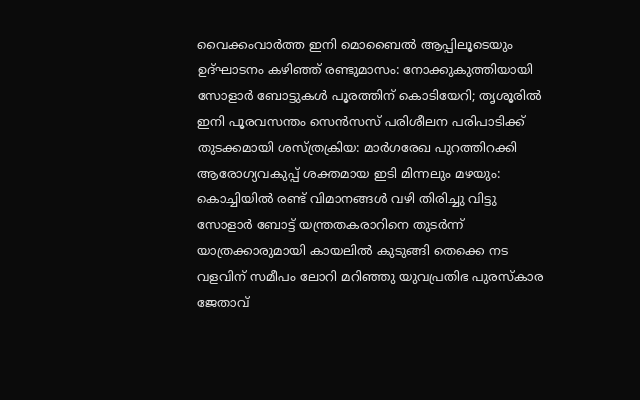വൈക്കംവാർത്ത ഇനി മൊബൈൽ ആപ്പിലൂടെയും ഉദ്ഘാടനം കഴിഞ്ഞ് രണ്ടുമാസം: നോക്കുകുത്തിയായി സോളാർ ബോട്ടുകൾ പൂരത്തിന് കൊടിയേറി; തൃശൂരില്‍ ഇനി പൂരവസന്തം സെൻസസ് പരിശീലന പരിപാടിക്ക് തുടക്കമായി ശസ്ത്രക്രിയ: മാർഗരേഖ പുറത്തിറക്കി ആരോഗ്യവകുപ്പ് ശക്തമായ ഇടി മിന്നലും മഴയും: കൊച്ചിയിൽ രണ്ട് വിമാനങ്ങൾ വഴി തിരിച്ചു വിട്ടു സോളാർ ബോട്ട് യന്ത്രതകരാറിനെ തുടർന്ന് യാത്രക്കാരുമായി കായലിൽ കുടുങ്ങി തെക്കെ നട വളവിന് സമീപം ലോറി മറിഞ്ഞു യുവപ്രതിഭ പുരസ്‌കാര ജേതാവ്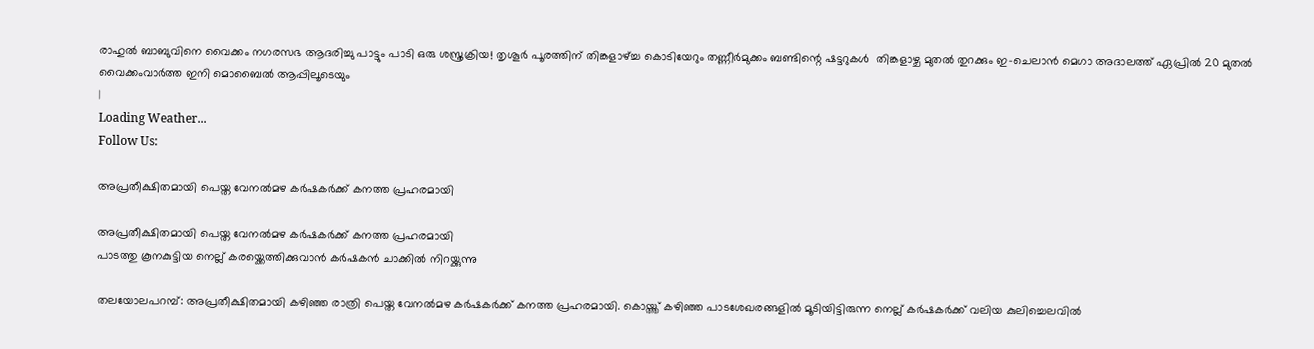രാഹുൽ ബാബുവിനെ വൈക്കം നഗരസഭ ആദരിച്ചു പാട്ടും പാടി ഒരു ശസ്ത്രക്രിയ! തൃശൂർ പൂരത്തിന് തിങ്കളാഴ്ച്ച കൊടിയേറും തണ്ണീർമുക്കം ബണ്ടിന്റെ ഷട്ടറുകൾ  തിങ്കളാഴ്ച മുതൽ തുറക്കും ഇ-ചെലാൻ മെഗാ അദാലത്ത് ഏപ്രിൽ 20 മുതൽ വൈക്കംവാർത്ത ഇനി മൊബൈൽ ആപ്പിലൂടെയും
|
Loading Weather...
Follow Us:

അപ്രതീക്ഷിതമായി പെയ്ത വേനൽമഴ കർഷകർക്ക് കനത്ത പ്രഹരമായി

അപ്രതീക്ഷിതമായി പെയ്ത വേനൽമഴ കർഷകർക്ക് കനത്ത പ്രഹരമായി
പാടത്തു കൂനകുട്ടിയ നെല്ല് കരയ്ക്കെത്തിക്കുവാൻ കർഷകൻ ചാക്കിൽ നിറയ്ക്കുന്നു

തലയോലപറമ്പ്: അപ്രതീക്ഷിതമായി കഴിഞ്ഞ രാത്രി പെയ്ത വേനൽമഴ കർഷകർക്ക് കനത്ത പ്രഹരമായി. കൊയ്ത്ത് കഴിഞ്ഞ പാടശേഖരങ്ങളിൽ മൂടിയിട്ടിരുന്ന നെല്ല് കർഷകർക്ക് വലിയ കുലിച്ചെലവിൽ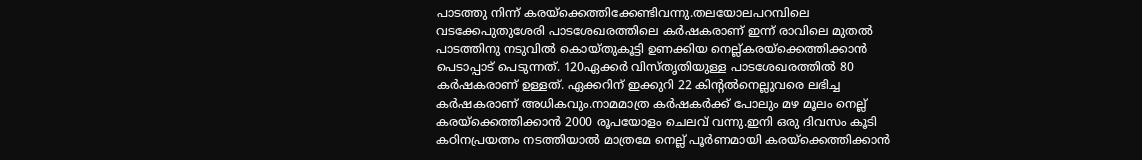പാടത്തു നിന്ന് കരയ്ക്കെത്തിക്കേണ്ടിവന്നു.തലയോലപറമ്പിലെ വടക്കേപുതുശേരി പാടശേഖരത്തിലെ കർഷകരാണ് ഇന്ന് രാവിലെ മുതൽ  പാടത്തിനു നടുവിൽ കൊയ്തുകൂട്ടി ഉണക്കിയ നെല്ല്കരയ്ക്കെത്തിക്കാൻ പെടാപ്പാട് പെടുന്നത്. 120ഏക്കർ വിസ്തൃതിയുള്ള പാടശേഖരത്തിൽ 80 കർഷകരാണ് ഉള്ളത്. ഏക്കറിന് ഇക്കുറി 22 കിൻ്റൽനെല്ലുവരെ ലഭിച്ച കർഷകരാണ് അധികവും.നാമമാത്ര കർഷകർക്ക് പോലും മഴ മൂലം നെല്ല് കരയ്ക്കെത്തിക്കാൻ 2000 രൂപയോളം ചെലവ് വന്നു.ഇനി ഒരു ദിവസം കൂടി കഠിനപ്രയത്നം നടത്തിയാൽ മാത്രമേ നെല്ല് പൂർണമായി കരയ്ക്കെത്തിക്കാൻ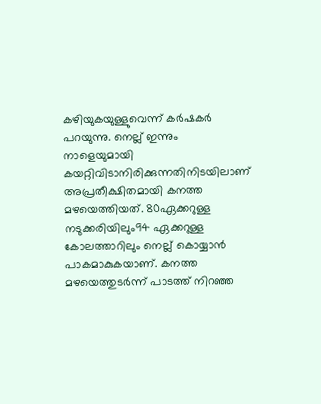കഴിയുകയുള്ളുവെന്ന് കർഷകർ പറയുന്നു. നെല്ല് ഇന്നും നാളെയുമായി കയറ്റിവിടാനിരിക്കുന്നതിനിടയിലാണ് അപ്രതീക്ഷിതമായി കനത്ത മഴയെത്തിയത്. 80ഏക്കറുള്ള നടുക്കരിയിലും94 ഏക്കറുള്ള കോലത്താറിലും നെല്ല് കൊയ്യാൻ പാകമാകുകയാണ്. കനത്ത മഴയെത്തുടർന്ന് പാടത്ത് നിറഞ്ഞ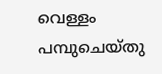വെള്ളം പമ്പുചെയ്തു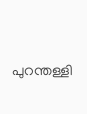പുറന്തള്ളി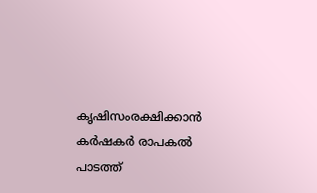കൃഷിസംരക്ഷിക്കാൻ കർഷകർ രാപകൽ പാടത്ത്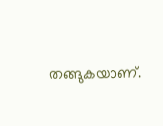തങ്ങുകയാണ്.